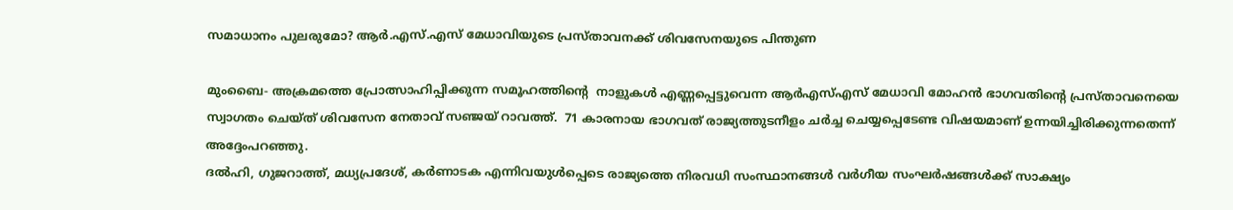സമാധാനം പുലരുമോ? ആര്‍.എസ്.എസ് മേധാവിയുടെ പ്രസ്താവനക്ക് ശിവസേനയുടെ പിന്തുണ

മുംബൈ- അക്രമത്തെ പ്രോത്സാഹിപ്പിക്കുന്ന സമൂഹത്തിന്റെ  നാളുകള്‍ എണ്ണപ്പെട്ടുവെന്ന ആര്‍എസ്എസ് മേധാവി മോഹന്‍ ഭാഗവതിന്റെ പ്രസ്താവനെയെ സ്വാഗതം ചെയ്ത് ശിവസേന നേതാവ് സഞ്ജയ് റാവത്ത്.  71 കാരനായ ഭാഗവത് രാജ്യത്തുടനീളം ചര്‍ച്ച ചെയ്യപ്പെടേണ്ട വിഷയമാണ് ഉന്നയിച്ചിരിക്കുന്നതെന്ന് അദ്ദേംപറഞ്ഞു.
ദല്‍ഹി, ഗുജറാത്ത്, മധ്യപ്രദേശ്, കര്‍ണാടക എന്നിവയുള്‍പ്പെടെ രാജ്യത്തെ നിരവധി സംസ്ഥാനങ്ങള്‍ വര്‍ഗീയ സംഘര്‍ഷങ്ങള്‍ക്ക് സാക്ഷ്യം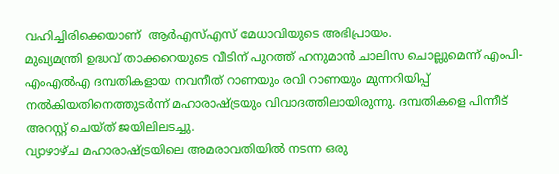വഹിച്ചിരിക്കെയാണ്  ആര്‍എസ്എസ് മേധാവിയുടെ അഭിപ്രായം.
മുഖ്യമന്ത്രി ഉദ്ധവ് താക്കറെയുടെ വീടിന് പുറത്ത് ഹനുമാന്‍ ചാലിസ ചൊല്ലുമെന്ന് എംപി- എംഎല്‍എ ദമ്പതികളായ നവനീത് റാണയും രവി റാണയും മുന്നറിയിപ്പ് നല്‍കിയതിനെത്തുടര്‍ന്ന് മഹാരാഷ്ട്രയും വിവാദത്തിലായിരുന്നു. ദമ്പതികളെ പിന്നീട് അറസ്റ്റ് ചെയ്ത് ജയിലിലടച്ചു.
വ്യാഴാഴ്ച മഹാരാഷ്ട്രയിലെ അമരാവതിയില്‍ നടന്ന ഒരു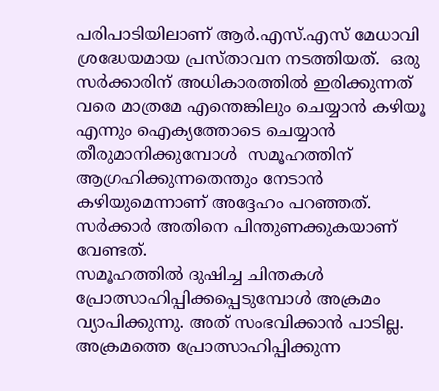പരിപാടിയിലാണ് ആര്‍.എസ്.എസ് മേധാവി  ശ്രദ്ധേയമായ പ്രസ്താവന നടത്തിയത്.  ഒരു സര്‍ക്കാരിന് അധികാരത്തില്‍ ഇരിക്കുന്നത് വരെ മാത്രമേ എന്തെങ്കിലും ചെയ്യാന്‍ കഴിയൂ എന്നും ഐക്യത്തോടെ ചെയ്യാന്‍ തീരുമാനിക്കുമ്പോള്‍  സമൂഹത്തിന് ആഗ്രഹിക്കുന്നതെന്തും നേടാന്‍ കഴിയുമെന്നാണ് അദ്ദേഹം പറഞ്ഞത്.  സര്‍ക്കാര്‍ അതിനെ പിന്തുണക്കുകയാണ് വേണ്ടത്.
സമൂഹത്തില്‍ ദുഷിച്ച ചിന്തകള്‍ പ്രോത്സാഹിപ്പിക്കപ്പെടുമ്പോള്‍ അക്രമം വ്യാപിക്കുന്നു. അത് സംഭവിക്കാന്‍ പാടില്ല. അക്രമത്തെ പ്രോത്സാഹിപ്പിക്കുന്ന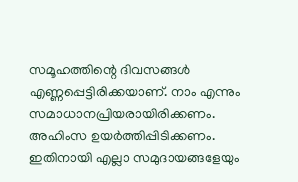സമൂഹത്തിന്റെ ദിവസങ്ങള്‍ എണ്ണപ്പെട്ടിരിക്കയാണ്. നാം എന്നും സമാധാനപ്രിയരായിരിക്കണം. അഹിംസ ഉയര്‍ത്തിപ്പിടിക്കണം.   ഇതിനായി എല്ലാ സമുദായങ്ങളേയും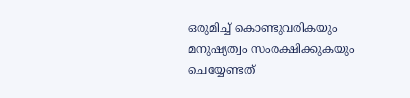ഒരുമിച്ച് കൊണ്ടുവരികയും മനുഷ്യത്വം സംരക്ഷിക്കുകയും ചെയ്യേണ്ടത്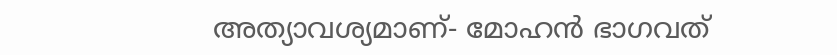അത്യാവശ്യമാണ്- മോഹന്‍ ഭാഗവത്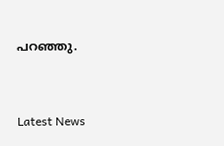പറഞ്ഞു.



Latest News